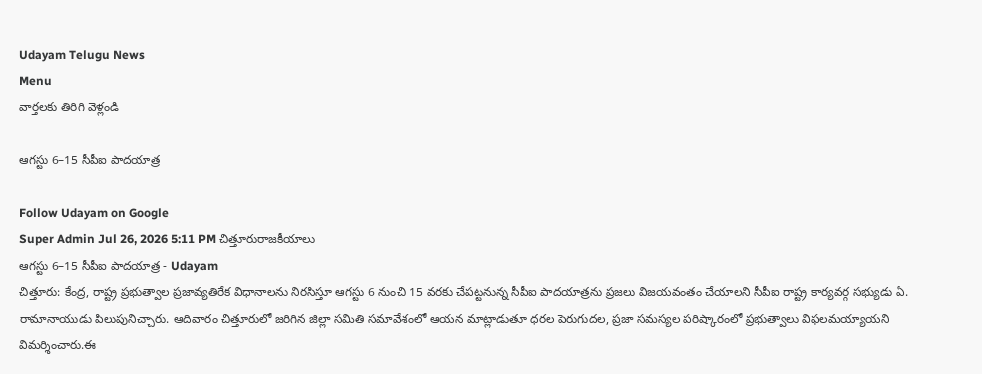Udayam Telugu News
Menu
వార్తలకు తిరిగి వెళ్లండి

ఆగస్టు 6–15 సీపీఐ పాదయాత్ర

Follow Udayam on Google
Super Admin Jul 26, 2026 5:11 PM చిత్తూరురాజకీయాలు
ఆగస్టు 6–15 సీపీఐ పాదయాత్ర - Udayam
చిత్తూరు: కేంద్ర, రాష్ట్ర ప్రభుత్వాల ప్రజావ్యతిరేక విధానాలను నిరసిస్తూ ఆగస్టు 6 నుంచి 15 వరకు చేపట్టనున్న సీపీఐ పాదయాత్రను ప్రజలు విజయవంతం చేయాలని సీపీఐ రాష్ట్ర కార్యవర్గ సభ్యుడు ఏ. రామానాయుడు పిలుపునిచ్చారు. ఆదివారం చిత్తూరులో జరిగిన జిల్లా సమితి సమావేశంలో ఆయన మాట్లాడుతూ ధరల పెరుగుదల, ప్రజా సమస్యల పరిష్కారంలో ప్రభుత్వాలు విఫలమయ్యాయని విమర్శించారు.ఈ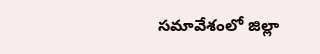సమావేశంలో జిల్లా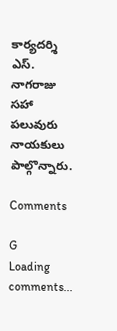కార్యదర్శి ఎస్. నాగరాజు సహా పలువురు నాయకులు పాల్గొన్నారు.

Comments

G
Loading comments...